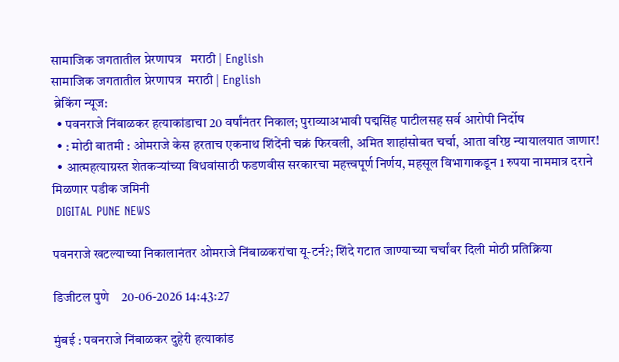सामाजिक जगतातील प्रेरणापत्र   मराठी | English
सामाजिक जगतातील प्रेरणापत्र  मराठी | English
 ब्रेकिंग न्यूज:
  • पवनराजे निंबाळकर हत्याकांडाचा 20 वर्षांनंतर निकाल; पुराव्याअभावी पद्मसिंह पाटीलसह सर्व आरोपी निर्दोष
  • : मोठी बातमी : ओमराजे केस हरताच एकनाथ शिंदेंनी चक्रं फिरवली, अमित शाहांसोबत चर्चा, आता वरिष्ठ न्यायालयात जाणार!
  • आत्महत्याग्रस्त शेतकऱ्यांच्या विधवांसाठी फडणवीस सरकारचा महत्त्वपूर्ण निर्णय, महसूल विभागाकडून 1 रुपया नाममात्र दराने मिळणार पडीक जमिनी
 DIGITAL PUNE NEWS

पवनराजे खटल्याच्या निकालानंतर ओमराजे निंबाळकरांचा यू-टर्न?; शिंदे गटात जाण्याच्या चर्चांवर दिली मोठी प्रतिक्रिया

डिजीटल पुणे    20-06-2026 14:43:27

मुंबई : पवनराजे निंबाळकर दुहेरी हत्याकांड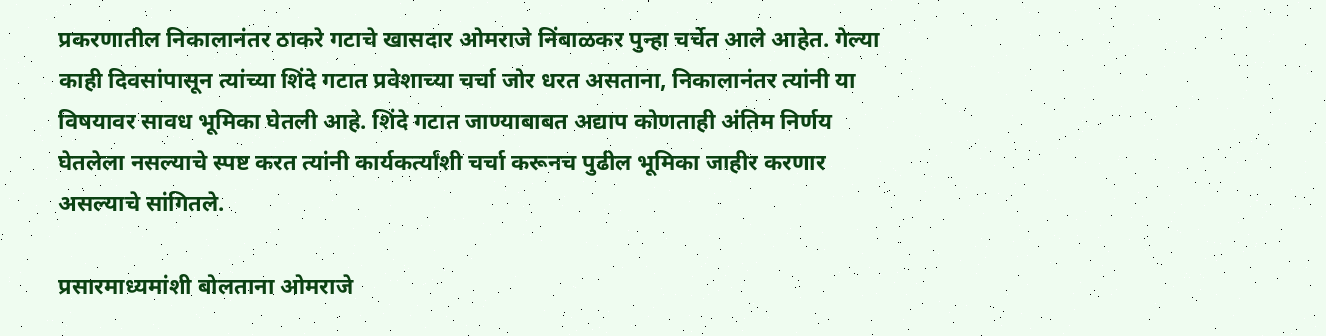प्रकरणातील निकालानंतर ठाकरे गटाचे खासदार ओमराजे निंबाळकर पुन्हा चर्चेत आले आहेत. गेल्या काही दिवसांपासून त्यांच्या शिंदे गटात प्रवेशाच्या चर्चा जोर धरत असताना, निकालानंतर त्यांनी या विषयावर सावध भूमिका घेतली आहे. शिंदे गटात जाण्याबाबत अद्याप कोणताही अंतिम निर्णय घेतलेला नसल्याचे स्पष्ट करत त्यांनी कार्यकर्त्यांशी चर्चा करूनच पुढील भूमिका जाहीर करणार असल्याचे सांगितले.

प्रसारमाध्यमांशी बोलताना ओमराजे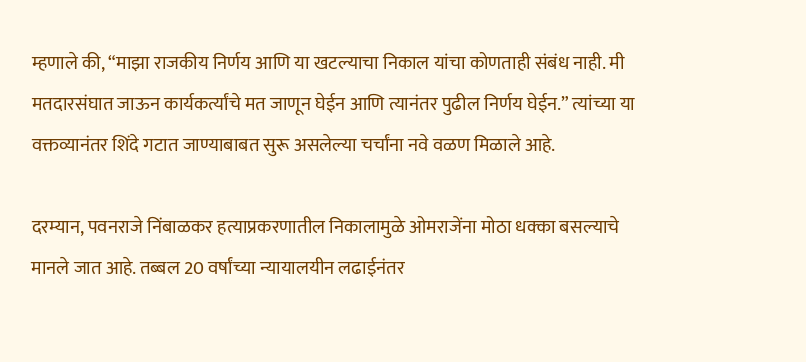म्हणाले की, “माझा राजकीय निर्णय आणि या खटल्याचा निकाल यांचा कोणताही संबंध नाही. मी मतदारसंघात जाऊन कार्यकर्त्यांचे मत जाणून घेईन आणि त्यानंतर पुढील निर्णय घेईन.” त्यांच्या या वक्तव्यानंतर शिंदे गटात जाण्याबाबत सुरू असलेल्या चर्चांना नवे वळण मिळाले आहे.

दरम्यान, पवनराजे निंबाळकर हत्याप्रकरणातील निकालामुळे ओमराजेंना मोठा धक्का बसल्याचे मानले जात आहे. तब्बल 20 वर्षांच्या न्यायालयीन लढाईनंतर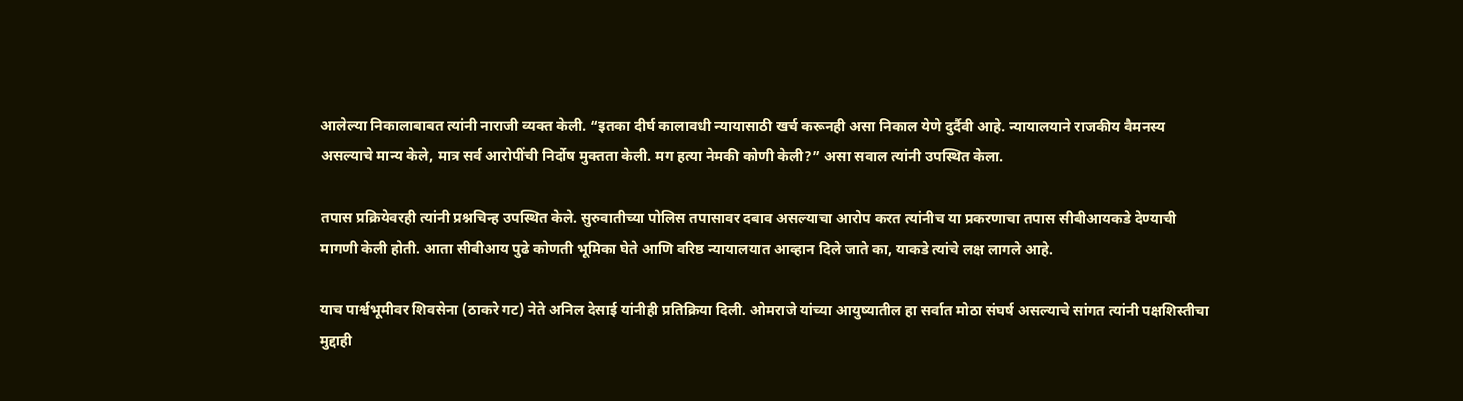आलेल्या निकालाबाबत त्यांनी नाराजी व्यक्त केली. “इतका दीर्घ कालावधी न्यायासाठी खर्च करूनही असा निकाल येणे दुर्दैवी आहे. न्यायालयाने राजकीय वैमनस्य असल्याचे मान्य केले, मात्र सर्व आरोपींची निर्दोष मुक्तता केली. मग हत्या नेमकी कोणी केली?” असा सवाल त्यांनी उपस्थित केला.

तपास प्रक्रियेवरही त्यांनी प्रश्नचिन्ह उपस्थित केले. सुरुवातीच्या पोलिस तपासावर दबाव असल्याचा आरोप करत त्यांनीच या प्रकरणाचा तपास सीबीआयकडे देण्याची मागणी केली होती. आता सीबीआय पुढे कोणती भूमिका घेते आणि वरिष्ठ न्यायालयात आव्हान दिले जाते का, याकडे त्यांचे लक्ष लागले आहे.

याच पार्श्वभूमीवर शिवसेना (ठाकरे गट) नेते अनिल देसाई यांनीही प्रतिक्रिया दिली. ओमराजे यांच्या आयुष्यातील हा सर्वात मोठा संघर्ष असल्याचे सांगत त्यांनी पक्षशिस्तीचा मुद्दाही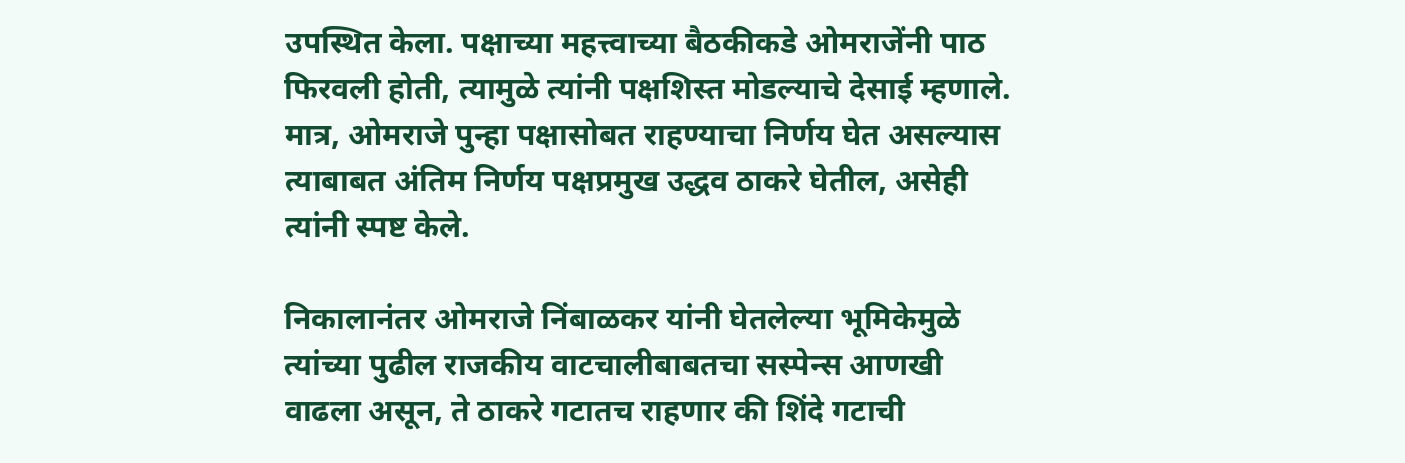उपस्थित केला. पक्षाच्या महत्त्वाच्या बैठकीकडे ओमराजेंनी पाठ फिरवली होती, त्यामुळे त्यांनी पक्षशिस्त मोडल्याचे देसाई म्हणाले. मात्र, ओमराजे पुन्हा पक्षासोबत राहण्याचा निर्णय घेत असल्यास त्याबाबत अंतिम निर्णय पक्षप्रमुख उद्धव ठाकरे घेतील, असेही त्यांनी स्पष्ट केले.

निकालानंतर ओमराजे निंबाळकर यांनी घेतलेल्या भूमिकेमुळे त्यांच्या पुढील राजकीय वाटचालीबाबतचा सस्पेन्स आणखी वाढला असून, ते ठाकरे गटातच राहणार की शिंदे गटाची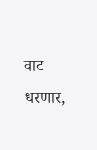वाट धरणार,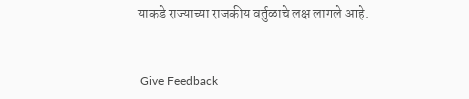याकडे राज्याच्या राजकीय वर्तुळाचे लक्ष लागले आहे.


 Give Feedback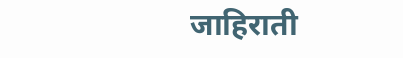जाहिराती